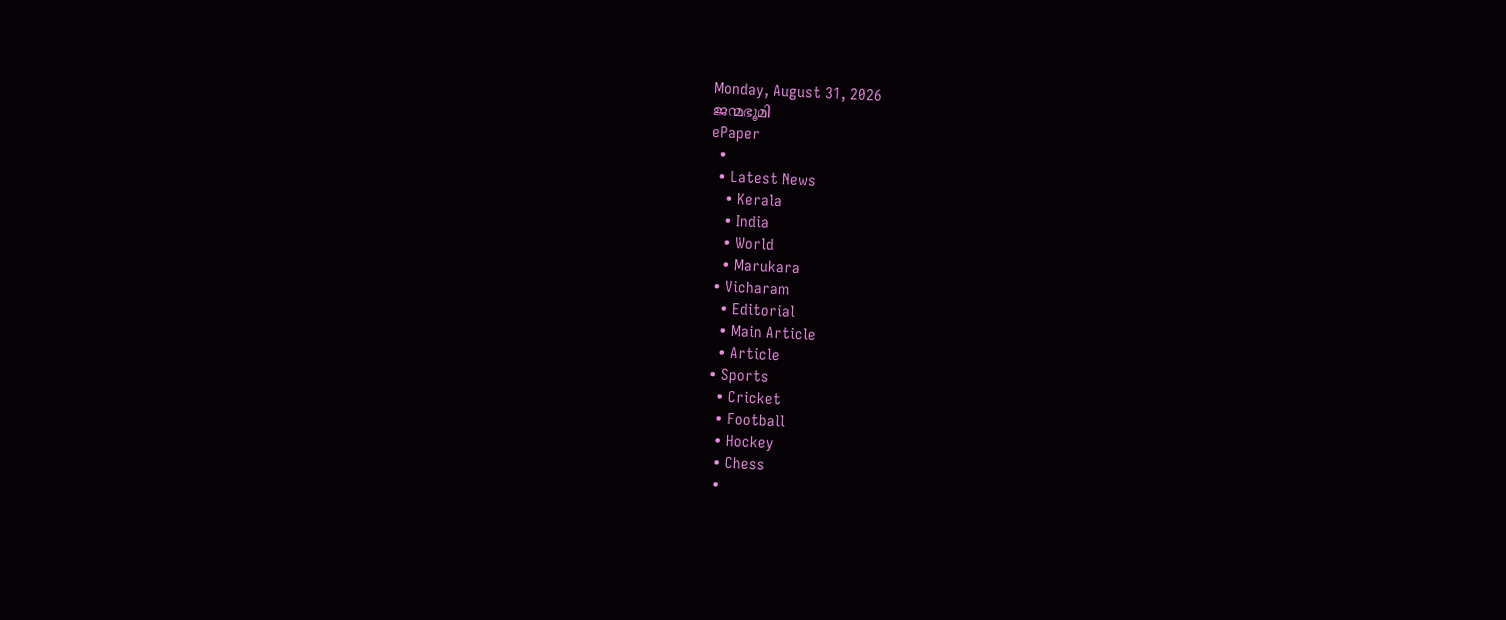Monday, August 31, 2026
ജന്മഭൂമി
ePaper
  •
  • Latest News
    • Kerala
    • India
    • World
    • Marukara
  • Vicharam
    • Editorial
    • Main Article
    • Article
  • Sports
    • Cricket
    • Football
    • Hockey
    • Chess
    •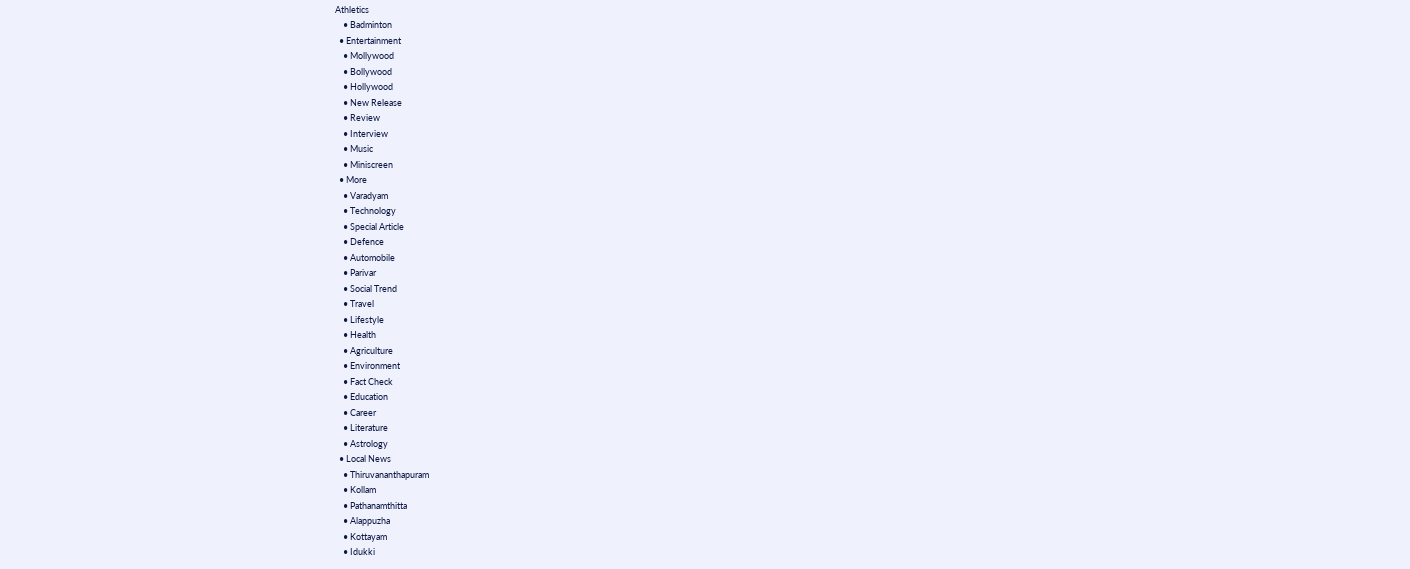Athletics
    • Badminton
  • Entertainment
    • Mollywood
    • Bollywood
    • Hollywood
    • New Release
    • Review
    • Interview
    • Music
    • Miniscreen
  • More
    • Varadyam
    • Technology
    • Special Article
    • Defence
    • Automobile
    • Parivar
    • Social Trend
    • Travel
    • Lifestyle
    • Health
    • Agriculture
    • Environment
    • Fact Check
    • Education
    • Career
    • Literature
    • Astrology
  • Local News
    • Thiruvananthapuram
    • Kollam
    • Pathanamthitta
    • Alappuzha
    • Kottayam
    • Idukki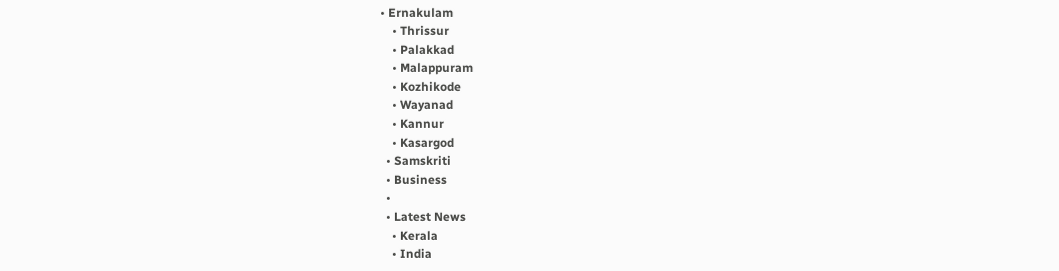• Ernakulam
    • Thrissur
    • Palakkad
    • Malappuram
    • Kozhikode
    • Wayanad
    • Kannur
    • Kasargod
  • Samskriti
  • Business
  •
  • Latest News
    • Kerala
    • India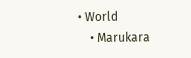• World
    • Marukara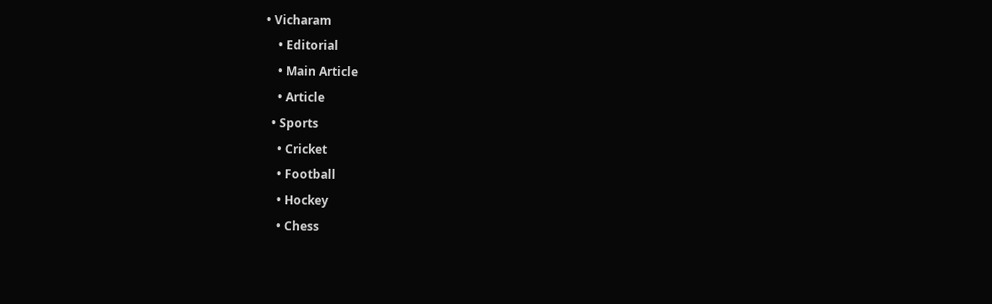• Vicharam
    • Editorial
    • Main Article
    • Article
  • Sports
    • Cricket
    • Football
    • Hockey
    • Chess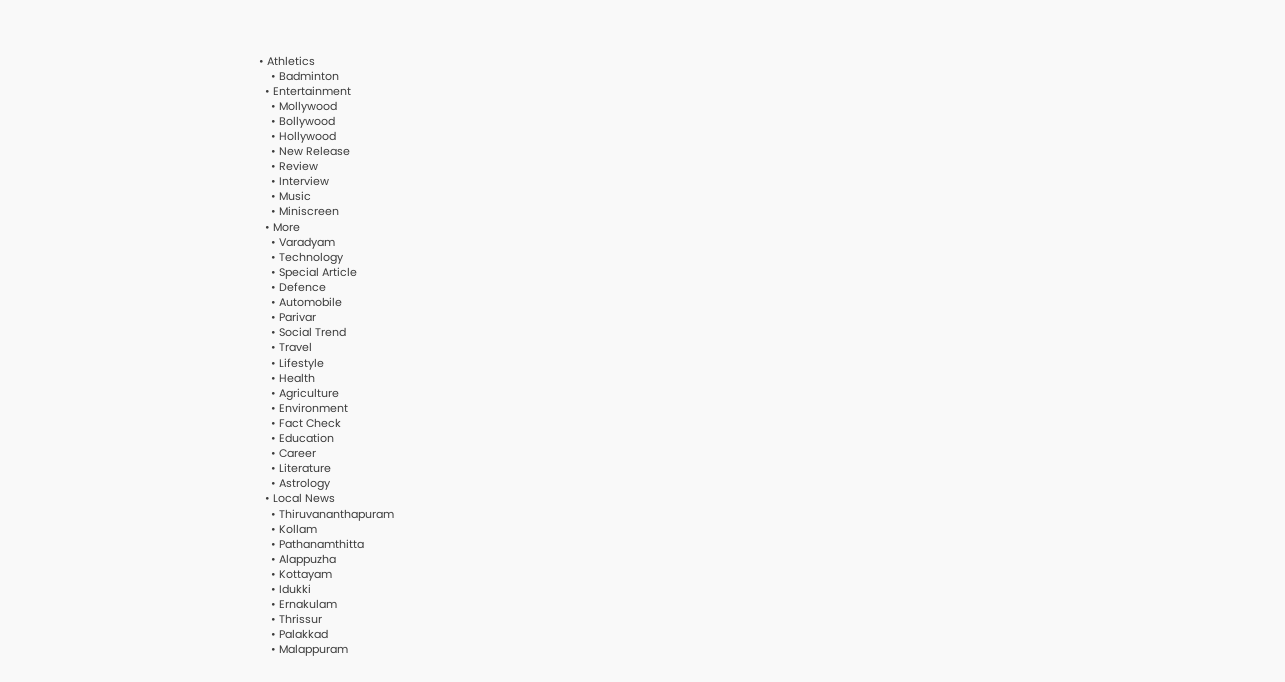• Athletics
    • Badminton
  • Entertainment
    • Mollywood
    • Bollywood
    • Hollywood
    • New Release
    • Review
    • Interview
    • Music
    • Miniscreen
  • More
    • Varadyam
    • Technology
    • Special Article
    • Defence
    • Automobile
    • Parivar
    • Social Trend
    • Travel
    • Lifestyle
    • Health
    • Agriculture
    • Environment
    • Fact Check
    • Education
    • Career
    • Literature
    • Astrology
  • Local News
    • Thiruvananthapuram
    • Kollam
    • Pathanamthitta
    • Alappuzha
    • Kottayam
    • Idukki
    • Ernakulam
    • Thrissur
    • Palakkad
    • Malappuram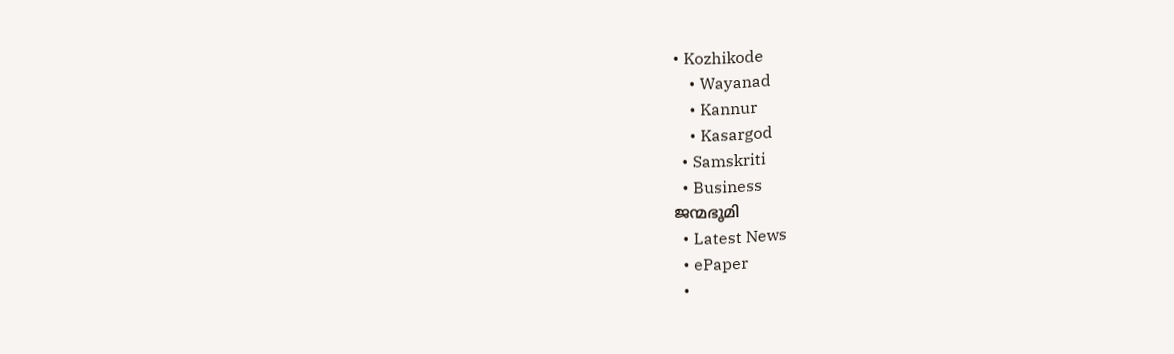• Kozhikode
    • Wayanad
    • Kannur
    • Kasargod
  • Samskriti
  • Business
ജന്മഭൂമി
  • Latest News
  • ePaper
  •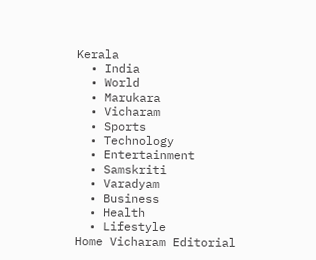Kerala
  • India
  • World
  • Marukara
  • Vicharam
  • Sports
  • Technology
  • Entertainment
  • Samskriti
  • Varadyam
  • Business
  • Health
  • Lifestyle
Home Vicharam Editorial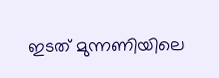ഇടത് മുന്നണിയിലെ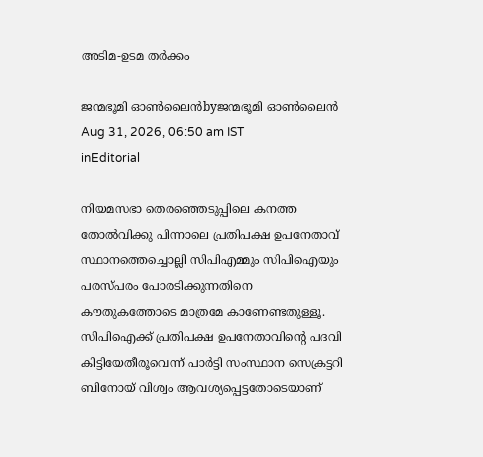അടിമ-ഉടമ തര്‍ക്കം

ജന്മഭൂമി ഓണ്‍ലൈന്‍byജന്മഭൂമി ഓണ്‍ലൈന്‍
Aug 31, 2026, 06:50 am IST
inEditorial

നിയമസഭാ തെരഞ്ഞെടുപ്പിലെ കനത്ത തോല്‍വിക്കു പിന്നാലെ പ്രതിപക്ഷ ഉപനേതാവ് സ്ഥാനത്തെച്ചൊല്ലി സിപിഎമ്മും സിപിഐയും പരസ്പരം പോരടിക്കുന്നതിനെ കൗതുകത്തോടെ മാത്രമേ കാണേണ്ടതുള്ളൂ. സിപിഐക്ക് പ്രതിപക്ഷ ഉപനേതാവിന്റെ പദവി കിട്ടിയേതീരൂവെന്ന് പാര്‍ട്ടി സംസ്ഥാന സെക്രട്ടറി ബിനോയ് വിശ്വം ആവശ്യപ്പെട്ടതോടെയാണ്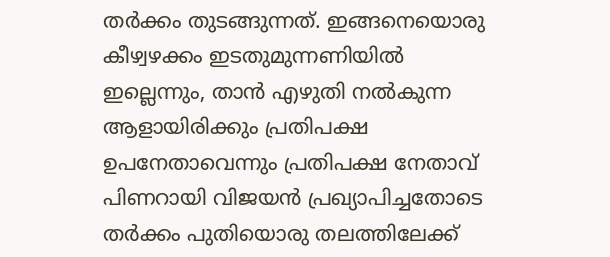തര്‍ക്കം തുടങ്ങുന്നത്. ഇങ്ങനെയൊരു കീഴ്വഴക്കം ഇടതുമുന്നണിയില്‍ ഇല്ലെന്നും, താന്‍ എഴുതി നല്‍കുന്ന ആളായിരിക്കും പ്രതിപക്ഷ ഉപനേതാവെന്നും പ്രതിപക്ഷ നേതാവ് പിണറായി വിജയന്‍ പ്രഖ്യാപിച്ചതോടെ തര്‍ക്കം പുതിയൊരു തലത്തിലേക്ക്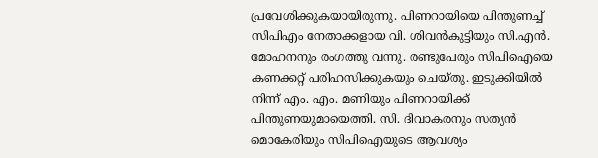പ്രവേശിക്കുകയായിരുന്നു. പിണറായിയെ പിന്തുണച്ച് സിപിഎം നേതാക്കളായ വി. ശിവന്‍കുട്ടിയും സി.എന്‍. മോഹനനും രംഗത്തു വന്നു. രണ്ടുപേരും സിപിഐയെ കണക്കറ്റ് പരിഹസിക്കുകയും ചെയ്തു. ഇടുക്കിയില്‍ നിന്ന് എം. എം. മണിയും പിണറായിക്ക് പിന്തുണയുമായെത്തി. സി. ദിവാകരനും സത്യന്‍ മൊകേരിയും സിപിഐയുടെ ആവശ്യം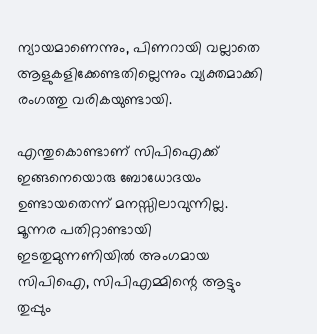ന്യായമാണെന്നും, പിണറായി വല്ലാതെ ആളുകളിക്കേണ്ടതില്ലെന്നും വ്യക്തമാക്കി രംഗത്തു വരികയുണ്ടായി.

എന്തുകൊണ്ടാണ് സിപിഐക്ക് ഇങ്ങനെയൊരു ബോധോദയം ഉണ്ടായതെന്ന് മനസ്സിലാവുന്നില്ല. മൂന്നര പതിറ്റാണ്ടായി ഇടതുമുന്നണിയില്‍ അംഗമായ സിപിഐ, സിപിഎമ്മിന്റെ ആട്ടും തുപ്പും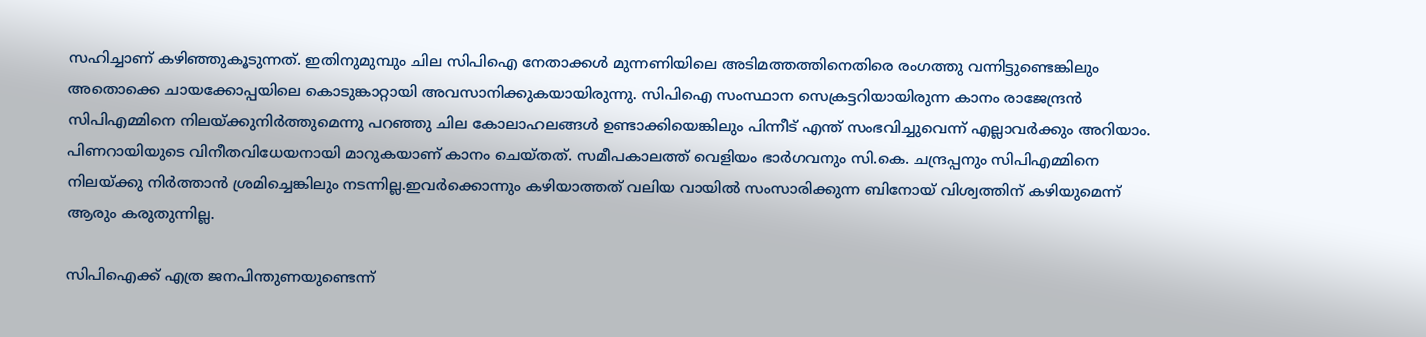സഹിച്ചാണ് കഴിഞ്ഞുകൂടുന്നത്. ഇതിനുമുമ്പും ചില സിപിഐ നേതാക്കള്‍ മുന്നണിയിലെ അടിമത്തത്തിനെതിരെ രംഗത്തു വന്നിട്ടുണ്ടെങ്കിലും അതൊക്കെ ചായക്കോപ്പയിലെ കൊടുങ്കാറ്റായി അവസാനിക്കുകയായിരുന്നു. സിപിഐ സംസ്ഥാന സെക്രട്ടറിയായിരുന്ന കാനം രാജേന്ദ്രന്‍ സിപിഎമ്മിനെ നിലയ്‌ക്കുനിര്‍ത്തുമെന്നു പറഞ്ഞു ചില കോലാഹലങ്ങള്‍ ഉണ്ടാക്കിയെങ്കിലും പിന്നീട് എന്ത് സംഭവിച്ചുവെന്ന് എല്ലാവര്‍ക്കും അറിയാം. പിണറായിയുടെ വിനീതവിധേയനായി മാറുകയാണ് കാനം ചെയ്തത്. സമീപകാലത്ത് വെളിയം ഭാര്‍ഗവനും സി.കെ. ചന്ദ്രപ്പനും സിപിഎമ്മിനെ നിലയ്‌ക്കു നിര്‍ത്താന്‍ ശ്രമിച്ചെങ്കിലും നടന്നില്ല.ഇവര്‍ക്കൊന്നും കഴിയാത്തത് വലിയ വായില്‍ സംസാരിക്കുന്ന ബിനോയ് വിശ്വത്തിന് കഴിയുമെന്ന് ആരും കരുതുന്നില്ല.

സിപിഐക്ക് എത്ര ജനപിന്തുണയുണ്ടെന്ന്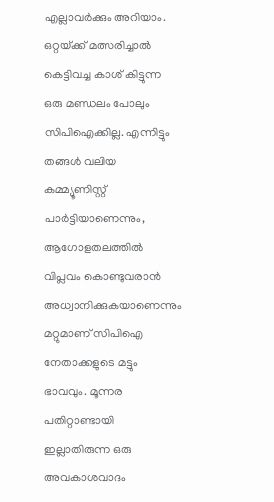എല്ലാവര്‍ക്കും അറിയാം. ഒറ്റയ്‌ക്ക് മത്സരിച്ചാല്‍ കെട്ടിവച്ച കാശ് കിട്ടുന്ന ഒരു മണ്ഡലം പോലും സിപിഐക്കില്ല. എന്നിട്ടും തങ്ങള്‍ വലിയ കമ്മ്യൂണിസ്റ്റ് പാര്‍ട്ടിയാണെന്നും, ആഗോളതലത്തില്‍ വിപ്ലവം കൊണ്ടുവരാന്‍ അധ്വാനിക്കുകയാണെന്നും മറ്റുമാണ് സിപിഐ നേതാക്കളുടെ മട്ടും ഭാവവും. മൂന്നര പതിറ്റാണ്ടായി ഇല്ലാതിരുന്ന ഒരു അവകാശവാദം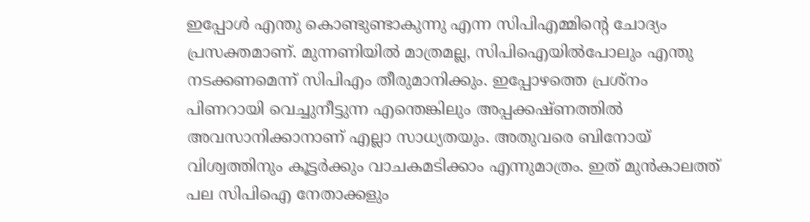ഇപ്പോള്‍ എന്തു കൊണ്ടുണ്ടാകുന്നു എന്ന സിപിഎമ്മിന്റെ ചോദ്യം പ്രസക്തമാണ്. മുന്നണിയില്‍ മാത്രമല്ല, സിപിഐയില്‍പോലും എന്തു നടക്കണമെന്ന് സിപിഎം തീരുമാനിക്കും. ഇപ്പോഴത്തെ പ്രശ്നം പിണറായി വെച്ചുനീട്ടുന്ന എന്തെങ്കിലും അപ്പക്കഷ്ണത്തില്‍ അവസാനിക്കാനാണ് എല്ലാ സാധ്യതയും. അതുവരെ ബിനോയ് വിശ്വത്തിനും കൂട്ടര്‍ക്കും വാചകമടിക്കാം എന്നുമാത്രം. ഇത് മുന്‍കാലത്ത് പല സിപിഐ നേതാക്കളും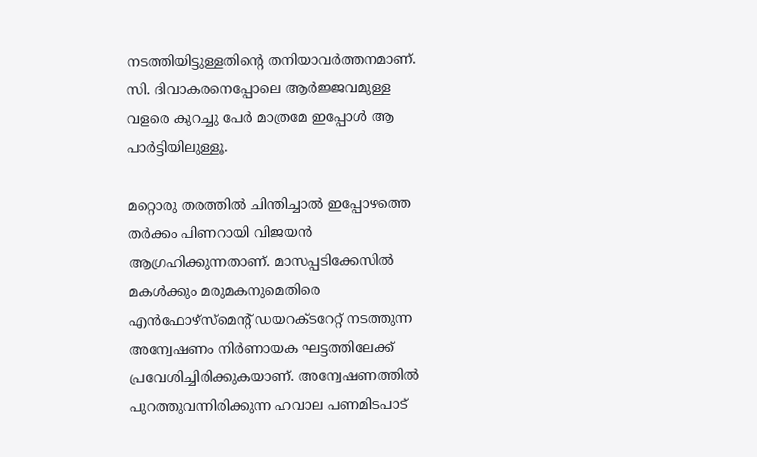നടത്തിയിട്ടുള്ളതിന്റെ തനിയാവര്‍ത്തനമാണ്. സി. ദിവാകരനെപ്പോലെ ആര്‍ജ്ജവമുള്ള വളരെ കുറച്ചു പേര്‍ മാത്രമേ ഇപ്പോള്‍ ആ പാര്‍ട്ടിയിലുള്ളൂ.

മറ്റൊരു തരത്തില്‍ ചിന്തിച്ചാല്‍ ഇപ്പോഴത്തെ തര്‍ക്കം പിണറായി വിജയന്‍ ആഗ്രഹിക്കുന്നതാണ്. മാസപ്പടിക്കേസില്‍ മകള്‍ക്കും മരുമകനുമെതിരെ എന്‍ഫോഴ്സ്മെന്റ് ഡയറക്ടറേറ്റ് നടത്തുന്ന അന്വേഷണം നിര്‍ണായക ഘട്ടത്തിലേക്ക് പ്രവേശിച്ചിരിക്കുകയാണ്. അന്വേഷണത്തില്‍ പുറത്തുവന്നിരിക്കുന്ന ഹവാല പണമിടപാട്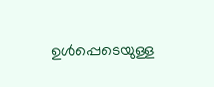ഉള്‍പ്പെടെയുള്ള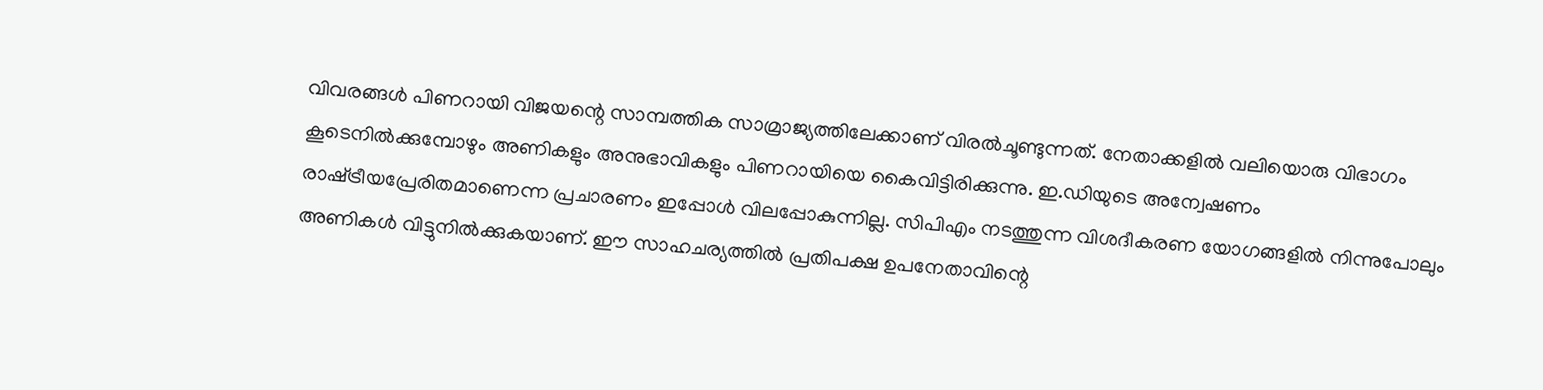വിവരങ്ങള്‍ പിണറായി വിജയന്റെ സാമ്പത്തിക സാമ്രാജ്യത്തിലേക്കാണ് വിരല്‍ചൂണ്ടുന്നത്. നേതാക്കളില്‍ വലിയൊരു വിഭാഗം കൂടെനില്‍ക്കുമ്പോഴും അണികളും അനുഭാവികളും പിണറായിയെ കൈവിട്ടിരിക്കുന്നു. ഇ.ഡിയുടെ അന്വേഷണം രാഷ്‌ട്രീയപ്രേരിതമാണെന്ന പ്രചാരണം ഇപ്പോള്‍ വിലപ്പോകുന്നില്ല. സിപിഎം നടത്തുന്ന വിശദീകരണ യോഗങ്ങളില്‍ നിന്നുപോലും അണികള്‍ വിട്ടുനില്‍ക്കുകയാണ്. ഈ സാഹചര്യത്തില്‍ പ്രതിപക്ഷ ഉപനേതാവിന്റെ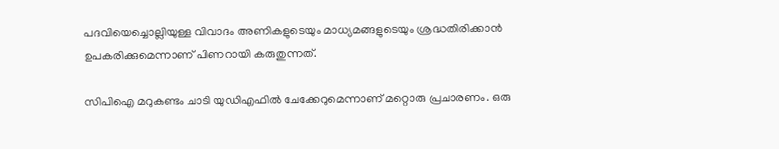പദവിയെച്ചൊല്ലിയുള്ള വിവാദം അണികളുടെയും മാധ്യമങ്ങളുടെയും ശ്രദ്ധതിരിക്കാന്‍ ഉപകരിക്കുമെന്നാണ് പിണറായി കരുതുന്നത്.

സിപിഐ മറുകണ്ടം ചാടി യുഡിഎഫില്‍ ചേക്കേറുമെന്നാണ് മറ്റൊരു പ്രചാരണം. ഒരു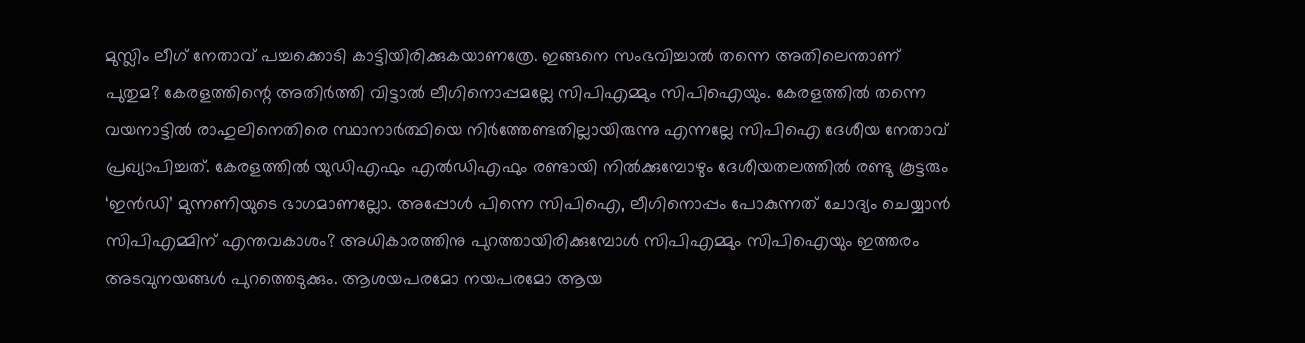മുസ്ലിം ലീഗ് നേതാവ് പച്ചക്കൊടി കാട്ടിയിരിക്കുകയാണത്രേ. ഇങ്ങനെ സംഭവിച്ചാല്‍ തന്നെ അതിലെന്താണ് പുതുമ? കേരളത്തിന്റെ അതിര്‍ത്തി വിട്ടാല്‍ ലീഗിനൊപ്പമല്ലേ സിപിഎമ്മും സിപിഐയും. കേരളത്തില്‍ തന്നെ വയനാട്ടില്‍ രാഹുലിനെതിരെ സ്ഥാനാര്‍ത്ഥിയെ നിര്‍ത്തേണ്ടതില്ലായിരുന്നു എന്നല്ലേ സിപിഐ ദേശീയ നേതാവ് പ്രഖ്യാപിച്ചത്. കേരളത്തില്‍ യുഡിഎഫും എല്‍ഡിഎഫും രണ്ടായി നില്‍ക്കുമ്പോഴും ദേശീയതലത്തില്‍ രണ്ടു കൂട്ടരും ‘ഇന്‍ഡി’ മുന്നണിയുടെ ഭാഗമാണല്ലോ. അപ്പോള്‍ പിന്നെ സിപിഐ, ലീഗിനൊപ്പം പോകുന്നത് ചോദ്യം ചെയ്യാന്‍ സിപിഎമ്മിന് എന്തവകാശം? അധികാരത്തിനു പുറത്തായിരിക്കുമ്പോള്‍ സിപിഎമ്മും സിപിഐയും ഇത്തരം അടവുനയങ്ങള്‍ പുറത്തെടുക്കും. ആശയപരമോ നയപരമോ ആയ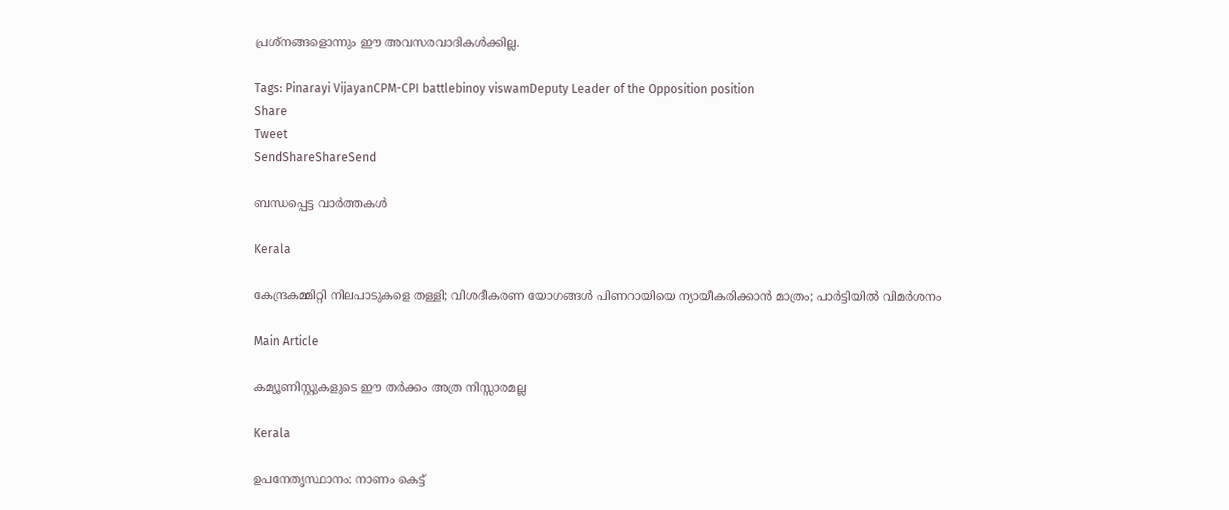പ്രശ്നങ്ങളൊന്നും ഈ അവസരവാദികള്‍ക്കില്ല.

Tags: Pinarayi VijayanCPM-CPI battlebinoy viswamDeputy Leader of the Opposition position
Share
Tweet
SendShareShareSend

ബന്ധപ്പെട്ട വാര്‍ത്തകള്‍

Kerala

കേന്ദ്രകമ്മിറ്റി നിലപാടുകളെ തള്ളി; വിശദീകരണ യോഗങ്ങള്‍ പിണറായിയെ ന്യായീകരിക്കാന്‍ മാത്രം; പാര്‍ട്ടിയില്‍ വിമര്‍ശനം

Main Article

കമ്യൂണിസ്റ്റുകളുടെ ഈ തര്‍ക്കം അത്ര നിസ്സാരമല്ല

Kerala

ഉപനേതൃസ്ഥാനം: നാണം കെട്ട്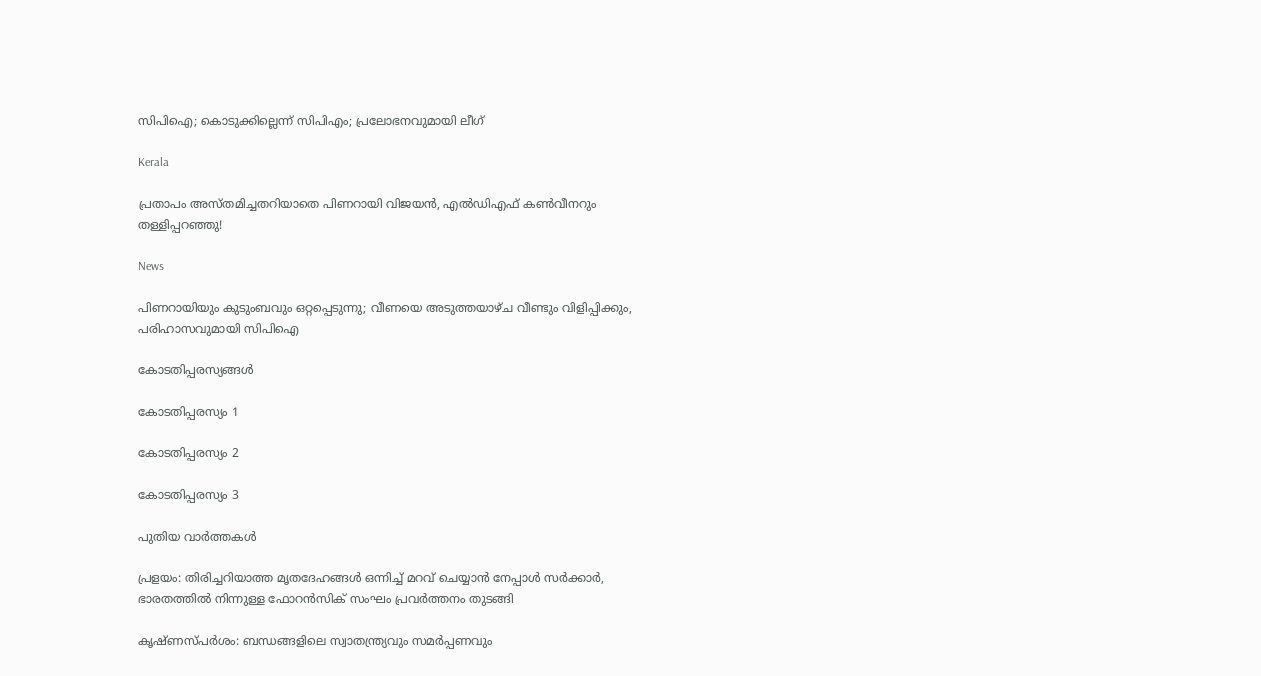സിപിഐ; കൊടുക്കില്ലെന്ന് സിപിഎം; പ്രലോഭനവുമായി ലീഗ്

Kerala

പ്രതാപം അസ്തമിച്ചതറിയാതെ പിണറായി വിജയന്‍, എല്‍ഡിഎഫ് കണ്‍വീനറും തള്ളിപ്പറഞ്ഞു!

News

പിണറായിയും കുടുംബവും ഒറ്റപ്പെടുന്നു; വീണയെ അടുത്തയാഴ്ച വീണ്ടും വിളിപ്പിക്കും, പരിഹാസവുമായി സിപിഐ

കോടതിപ്പരസ്യങ്ങള്‍

കോടതിപ്പരസ്യം 1

കോടതിപ്പരസ്യം 2

കോടതിപ്പരസ്യം 3

പുതിയ വാര്‍ത്തകള്‍

പ്രളയം: തിരിച്ചറിയാത്ത മൃതദേഹങ്ങൾ ഒന്നിച്ച് മറവ് ചെയ്യാൻ നേപ്പാൾ സർക്കാർ, ഭാരതത്തില്‍ നിന്നുള്ള ഫോറൻസിക് സംഘം പ്രവർത്തനം തുടങ്ങി

കൃഷ്ണസ്പര്‍ശം: ബന്ധങ്ങളിലെ സ്വാതന്ത്ര്യവും സമര്‍പ്പണവും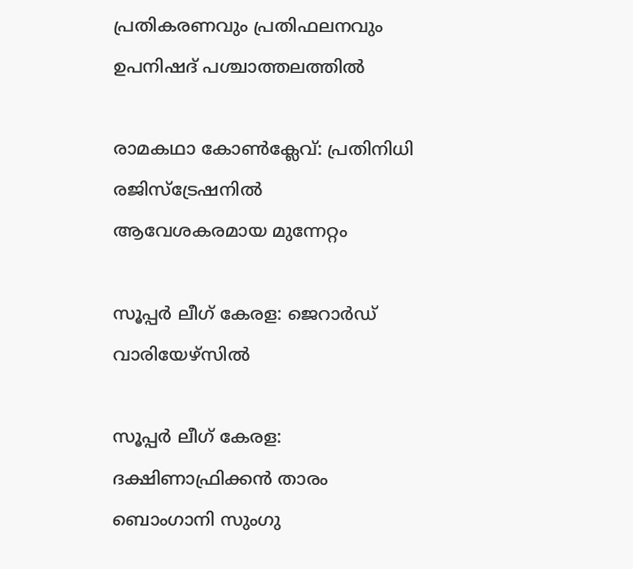പ്രതികരണവും പ്രതിഫലനവും ഉപനിഷദ് പശ്ചാത്തലത്തില്‍

രാമകഥാ കോണ്‍ക്ലേവ്: പ്രതിനിധി രജിസ്‌ട്രേഷനില്‍ ആവേശകരമായ മുന്നേറ്റം

സൂപ്പര്‍ ലീഗ് കേരള: ജെറാര്‍ഡ് വാരിയേഴ്സില്‍

സൂപ്പര്‍ ലീഗ് കേരള: ദക്ഷിണാഫ്രിക്കന്‍ താരം ബൊംഗാനി സുംഗു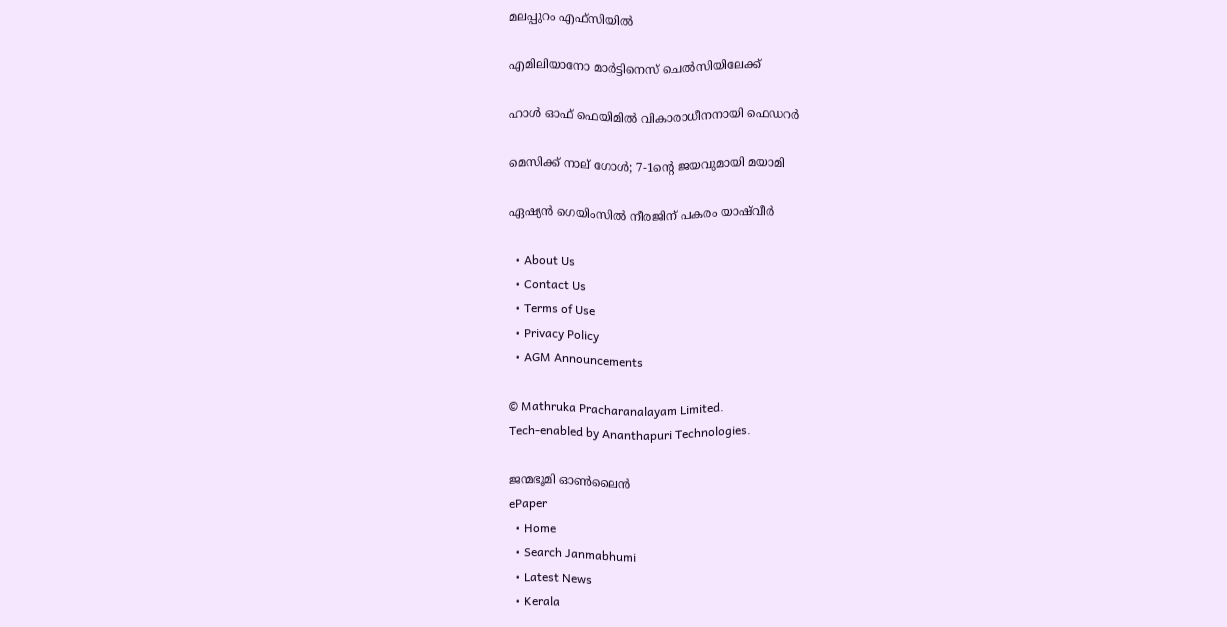മലപ്പുറം എഫ്സിയില്‍

എമിലിയാനോ മാര്‍ട്ടിനെസ് ചെല്‍സിയിലേക്ക്

ഹാള്‍ ഓഫ് ഫെയിമില്‍ വികാരാധീനനായി ഫെഡറര്‍

മെസിക്ക് നാല് ഗോള്‍; 7-1ന്റെ ജയവുമായി മയാമി

ഏഷ്യന്‍ ഗെയിംസില്‍ നീരജിന് പകരം യാഷ്‌വീര്‍

  • About Us
  • Contact Us
  • Terms of Use
  • Privacy Policy
  • AGM Announcements

© Mathruka Pracharanalayam Limited.
Tech-enabled by Ananthapuri Technologies.

ജന്മഭൂമി ഓണ്‍ലൈന്‍
ePaper
  • Home
  • Search Janmabhumi
  • Latest News
  • Kerala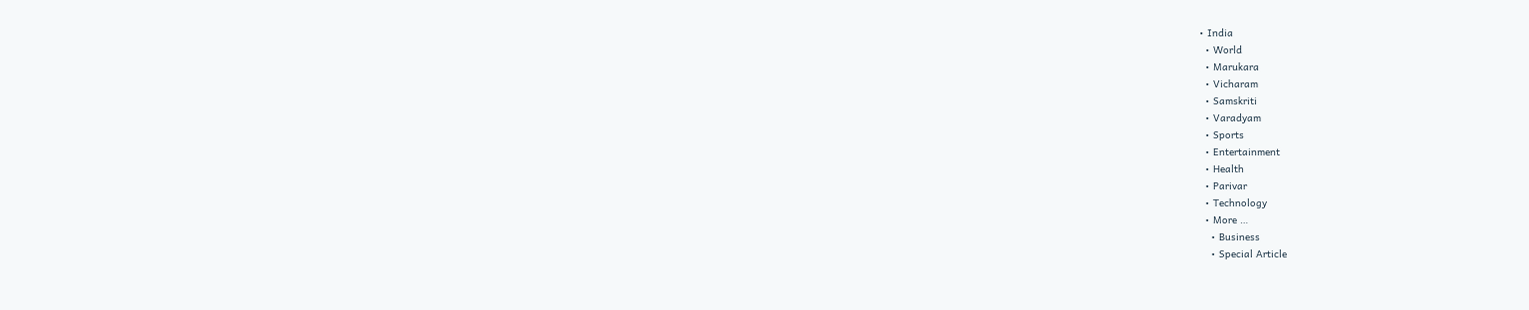• India
  • World
  • Marukara
  • Vicharam
  • Samskriti
  • Varadyam
  • Sports
  • Entertainment
  • Health
  • Parivar
  • Technology
  • More …
    • Business
    • Special Article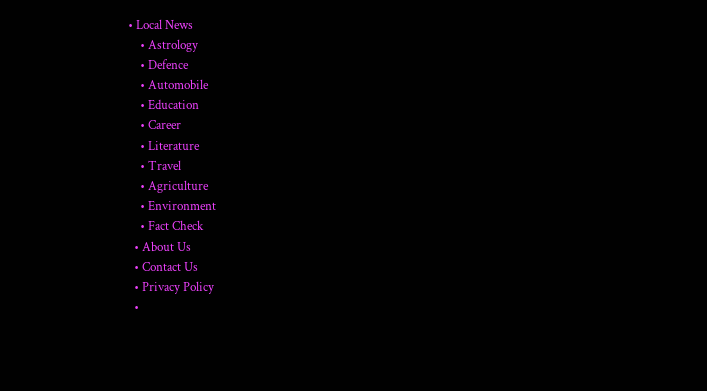• Local News
    • Astrology
    • Defence
    • Automobile
    • Education
    • Career
    • Literature
    • Travel
    • Agriculture
    • Environment
    • Fact Check
  • About Us
  • Contact Us
  • Privacy Policy
  •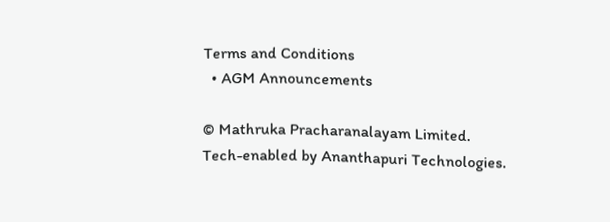Terms and Conditions
  • AGM Announcements

© Mathruka Pracharanalayam Limited.
Tech-enabled by Ananthapuri Technologies.